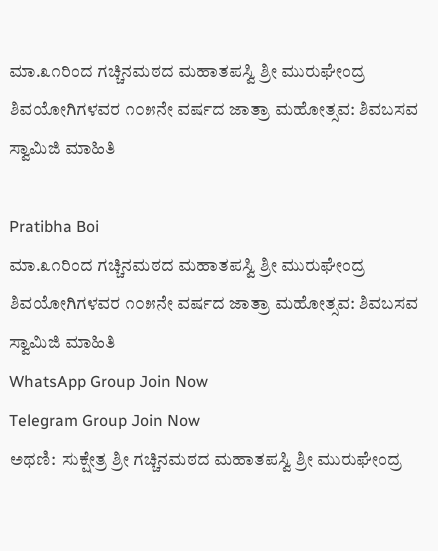ಮಾ.೩೧ರಿಂದ ಗಚ್ಚಿನಮಠದ ಮಹಾತಪಸ್ವಿ ಶ್ರೀ ಮುರುಘೇಂದ್ರ ಶಿವಯೋಗಿಗಳವರ ೧೦೫ನೇ ವರ್ಷದ ಜಾತ್ರಾ ಮಹೋತ್ಸವ: ಶಿವಬಸವ ಸ್ವಾಮಿಜಿ ಮಾಹಿತಿ

Pratibha Boi
ಮಾ.೩೧ರಿಂದ ಗಚ್ಚಿನಮಠದ ಮಹಾತಪಸ್ವಿ ಶ್ರೀ ಮುರುಘೇಂದ್ರ ಶಿವಯೋಗಿಗಳವರ ೧೦೫ನೇ ವರ್ಷದ ಜಾತ್ರಾ ಮಹೋತ್ಸವ: ಶಿವಬಸವ ಸ್ವಾಮಿಜಿ ಮಾಹಿತಿ
WhatsApp Group Join Now
Telegram Group Join Now
ಅಥಣಿ:  ಸುಕ್ಷೇತ್ರ ಶ್ರೀ ಗಚ್ಚಿನಮಠದ ಮಹಾತಪಸ್ವಿ ಶ್ರೀ ಮುರುಘೇಂದ್ರ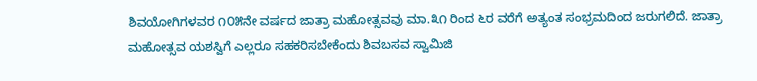ಶಿವಯೋಗಿಗಳವರ ೧೦೫ನೇ ವರ್ಷದ ಜಾತ್ರಾ ಮಹೋತ್ಸವವು ಮಾ.೩೧ ರಿಂದ ೬ರ ವರೆಗೆ ಅತ್ಯಂತ ಸಂಭ್ರಮದಿಂದ ಜರುಗಲಿದೆ. ಜಾತ್ರಾ ಮಹೋತ್ಸವ ಯಶಸ್ವಿಗೆ ಎಲ್ಲರೂ ಸಹಕರಿಸಬೇಕೆಂದು ಶಿವಬಸವ ಸ್ವಾಮಿಜಿ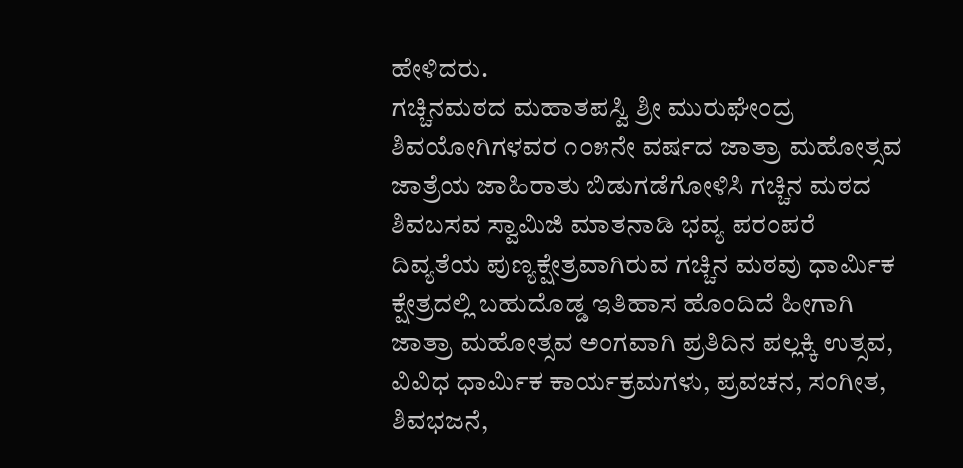ಹೇಳಿದರು.
ಗಚ್ಚಿನಮಠದ ಮಹಾತಪಸ್ವಿ ಶ್ರೀ ಮುರುಘೇಂದ್ರ ಶಿವಯೋಗಿಗಳವರ ೧೦೫ನೇ ವರ್ಷದ ಜಾತ್ರಾ ಮಹೋತ್ಸವ ಜಾತ್ರೆಯ ಜಾಹಿರಾತು ಬಿಡುಗಡೆಗೋಳಿಸಿ ಗಚ್ಚಿನ ಮಠದ ಶಿವಬಸವ ಸ್ವಾಮಿಜಿ ಮಾತನಾಡಿ ಭವ್ಯ ಪರಂಪರೆ ದಿವ್ಯತೆಯ ಪುಣ್ಯಕ್ಷೇತ್ರವಾಗಿರುವ ಗಚ್ಚಿನ ಮಠವು ಧಾರ್ಮಿಕ ಕ್ಷೇತ್ರದಲ್ಲಿ ಬಹುದೊಡ್ಡ ಇತಿಹಾಸ ಹೊಂದಿದೆ ಹೀಗಾಗಿ ಜಾತ್ರಾ ಮಹೋತ್ಸವ ಅಂಗವಾಗಿ ಪ್ರತಿದಿನ ಪಲ್ಲಕ್ಕಿ ಉತ್ಸವ, ವಿವಿಧ ಧಾರ್ಮಿಕ ಕಾರ್ಯಕ್ರಮಗಳು, ಪ್ರವಚನ, ಸಂಗೀತ, ಶಿವಭಜನೆ,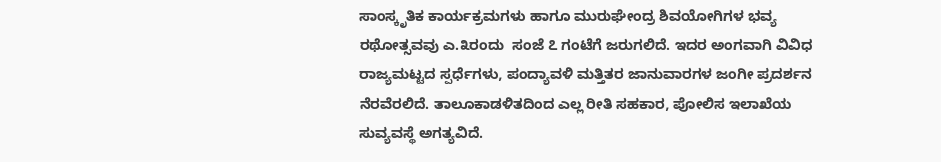ಸಾಂಸ್ಕೃತಿಕ ಕಾರ್ಯಕ್ರಮಗಳು ಹಾಗೂ ಮುರುಘೇಂದ್ರ ಶಿವಯೋಗಿಗಳ ಭವ್ಯ ರಥೋತ್ಸವವು ಎ.೩ರಂದು  ಸಂಜೆ ೭ ಗಂಟೆಗೆ ಜರುಗಲಿದೆ. ಇದರ ಅಂಗವಾಗಿ ವಿವಿಧ ರಾಜ್ಯಮಟ್ಟದ ಸ್ಪರ್ಧೆಗಳು, ಪಂದ್ಯಾವಳಿ ಮತ್ತಿತರ ಜಾನುವಾರಗಳ ಜಂಗೀ ಪ್ರದರ್ಶನ ನೆರವೆರಲಿದೆ. ತಾಲೂಕಾಡಳಿತದಿಂದ ಎಲ್ಲ ರೀತಿ ಸಹಕಾರ, ಪೋಲಿಸ ಇಲಾಖೆಯ ಸುವ್ಯವಸ್ಥೆ ಅಗತ್ಯವಿದೆ.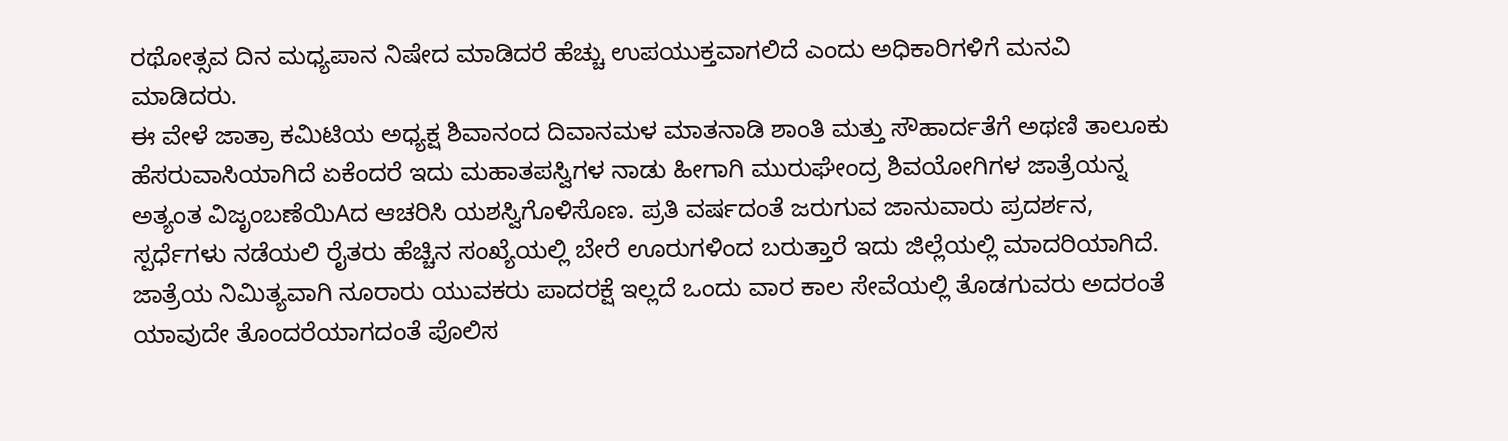ರಥೋತ್ಸವ ದಿನ ಮಧ್ಯಪಾನ ನಿಷೇದ ಮಾಡಿದರೆ ಹೆಚ್ಚು ಉಪಯುಕ್ತವಾಗಲಿದೆ ಎಂದು ಅಧಿಕಾರಿಗಳಿಗೆ ಮನವಿ ಮಾಡಿದರು.
ಈ ವೇಳೆ ಜಾತ್ರಾ ಕಮಿಟಿಯ ಅಧ್ಯಕ್ಷ ಶಿವಾನಂದ ದಿವಾನಮಳ ಮಾತನಾಡಿ ಶಾಂತಿ ಮತ್ತು ಸೌಹಾರ್ದತೆಗೆ ಅಥಣಿ ತಾಲೂಕು ಹೆಸರುವಾಸಿಯಾಗಿದೆ ಏಕೆಂದರೆ ಇದು ಮಹಾತಪಸ್ವಿಗಳ ನಾಡು ಹೀಗಾಗಿ ಮುರುಘೇಂದ್ರ ಶಿವಯೋಗಿಗಳ ಜಾತ್ರೆಯನ್ನ ಅತ್ಯಂತ ವಿಜೃಂಬಣೆಯಿAದ ಆಚರಿಸಿ ಯಶಸ್ವಿಗೊಳಿಸೊಣ. ಪ್ರತಿ ವರ್ಷದಂತೆ ಜರುಗುವ ಜಾನುವಾರು ಪ್ರದರ್ಶನ, ಸ್ಪರ್ಧೆಗಳು ನಡೆಯಲಿ ರೈತರು ಹೆಚ್ಚಿನ ಸಂಖ್ಯೆಯಲ್ಲಿ ಬೇರೆ ಊರುಗಳಿಂದ ಬರುತ್ತಾರೆ ಇದು ಜಿಲ್ಲೆಯಲ್ಲಿ ಮಾದರಿಯಾಗಿದೆ. ಜಾತ್ರೆಯ ನಿಮಿತ್ಯವಾಗಿ ನೂರಾರು ಯುವಕರು ಪಾದರಕ್ಷೆ ಇಲ್ಲದೆ ಒಂದು ವಾರ ಕಾಲ ಸೇವೆಯಲ್ಲಿ ತೊಡಗುವರು ಅದರಂತೆ ಯಾವುದೇ ತೊಂದರೆಯಾಗದಂತೆ ಪೊಲಿಸ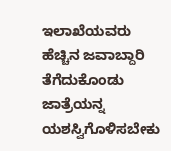ಇಲಾಖೆಯವರು ಹೆಚ್ಚಿನ ಜವಾಬ್ದಾರಿ ತೆಗೆದುಕೊಂಡು ಜಾತ್ರೆಯನ್ನ ಯಶಸ್ವಿಗೊಳಿಸಬೇಕು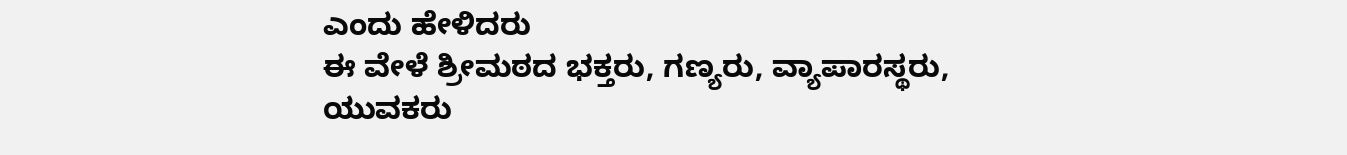ಎಂದು ಹೇಳಿದರು
ಈ ವೇಳೆ ಶ್ರೀಮಠದ ಭಕ್ತರು, ಗಣ್ಯರು, ವ್ಯಾಪಾರಸ್ಥರು, ಯುವಕರು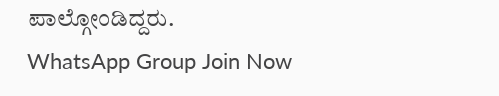ಪಾಲ್ಗೋಂಡಿದ್ದರು.
WhatsApp Group Join Now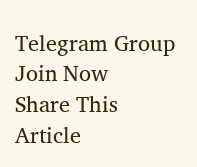Telegram Group Join Now
Share This Article